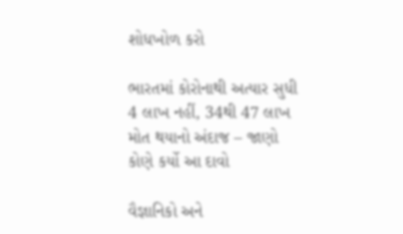શોધખોળ કરો

ભારતમાં કોરોનાથી અત્યાર સુધી 4 લાખ નહીં, 34થી 47 લાખ મોત થયાનો અંદાજ – જાણો કોણે કર્યો આ દાવો

વૈજ્ઞાનિકો અને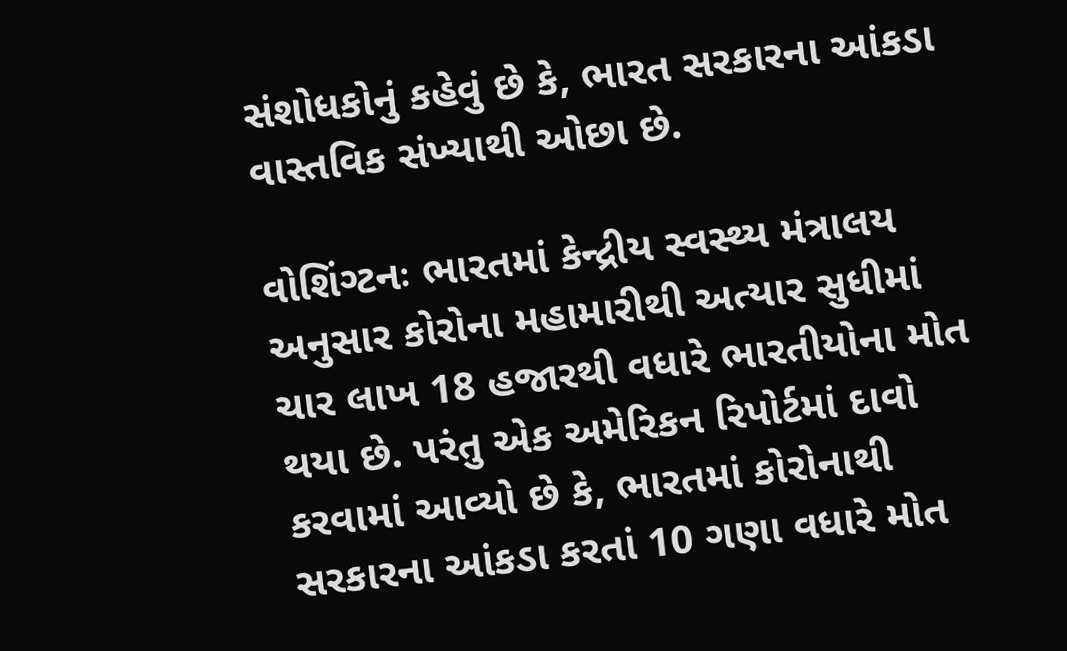સંશોધકોનું કહેવું છે કે, ભારત સરકારના આંકડા વાસ્તવિક સંખ્યાથી ઓછા છે.

વોશિંગ્ટનઃ ભારતમાં કેન્દ્રીય સ્વસ્થ્ય મંત્રાલય અનુસાર કોરોના મહામારીથી અત્યાર સુધીમાં ચાર લાખ 18 હજારથી વધારે ભારતીયોના મોત થયા છે. પરંતુ એક અમેરિકન રિપોર્ટમાં દાવો કરવામાં આવ્યો છે કે, ભારતમાં કોરોનાથી સરકારના આંકડા કરતાં 10 ગણા વધારે મોત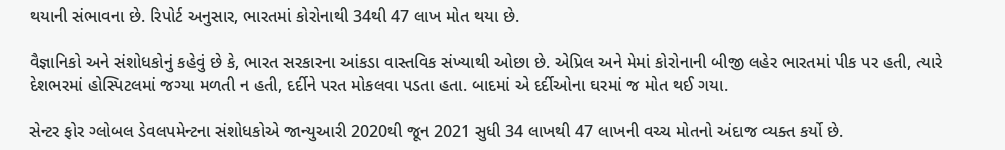થયાની સંભાવના છે. રિપોર્ટ અનુસાર, ભારતમાં કોરોનાથી 34થી 47 લાખ મોત થયા છે.

વૈજ્ઞાનિકો અને સંશોધકોનું કહેવું છે કે, ભારત સરકારના આંકડા વાસ્તવિક સંખ્યાથી ઓછા છે. એપ્રિલ અને મેમાં કોરોનાની બીજી લહેર ભારતમાં પીક પર હતી, ત્યારે દેશભરમાં હોસ્પિટલમાં જગ્યા મળતી ન હતી, દર્દીને પરત મોકલવા પડતા હતા. બાદમાં એ દર્દીઓના ઘરમાં જ મોત થઈ ગયા.

સેન્ટર ફોર ગ્લોબલ ડેવલપમેન્ટના સંશોધકોએ જાન્યુઆરી 2020થી જૂન 2021 સુધી 34 લાખથી 47 લાખની વચ્ચ મોતનો અંદાજ વ્યક્ત કર્યો છે.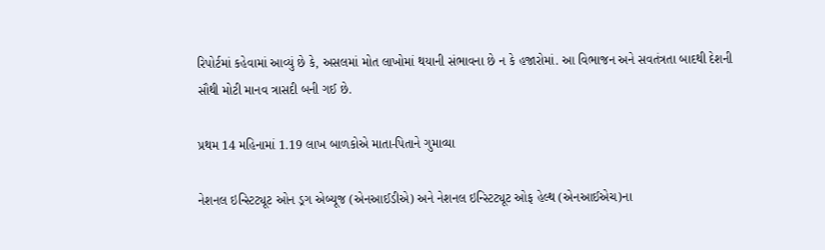રિપોર્ટમાં કહેવામાં આવ્યું છે કે, અસલમાં મોત લાખોમાં થયાની સંભાવના છે ન કે હજારોમાં. આ વિભાજન અને સવતંત્રતા બાદથી દેશની સૌથી મોટી માનવ ત્રાસદી બની ગઈ છે.

પ્રથમ 14 મહિનામાં 1.19 લાખ બાળકોએ માતા-પિતાને ગુમાવ્યા

નેશનલ ઇન્સ્ટિટ્યૂટ ઓન ડ્રગ એબ્યૂજ (એનઆઈડીએ) અને નેશનલ ઇન્સ્ટિટ્યૂટ ઓફ હેલ્થ (એનઆઈએચ)ના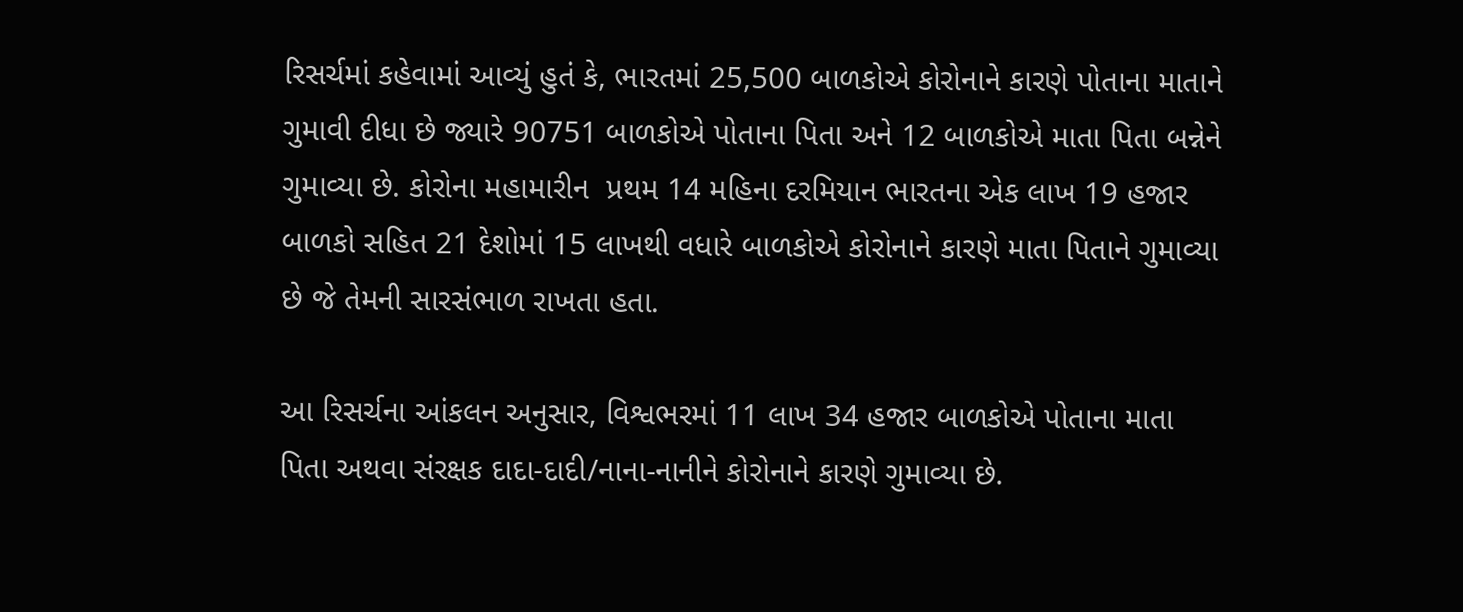રિસર્ચમાં કહેવામાં આવ્યું હુતં કે, ભારતમાં 25,500 બાળકોએ કોરોનાને કારણે પોતાના માતાને ગુમાવી દીધા છે જ્યારે 90751 બાળકોએ પોતાના પિતા અને 12 બાળકોએ માતા પિતા બન્નેને ગુમાવ્યા છે. કોરોના મહામારીન  પ્રથમ 14 મહિના દરમિયાન ભારતના એક લાખ 19 હજાર બાળકો સહિત 21 દેશોમાં 15 લાખથી વધારે બાળકોએ કોરોનાને કારણે માતા પિતાને ગુમાવ્યા છે જે તેમની સારસંભાળ રાખતા હતા.

આ રિસર્ચના આંકલન અનુસાર, વિશ્વભરમાં 11 લાખ 34 હજાર બાળકોએ પોતાના માતા પિતા અથવા સંરક્ષક દાદા-દાદી/નાના-નાનીને કોરોનાને કારણે ગુમાવ્યા છે.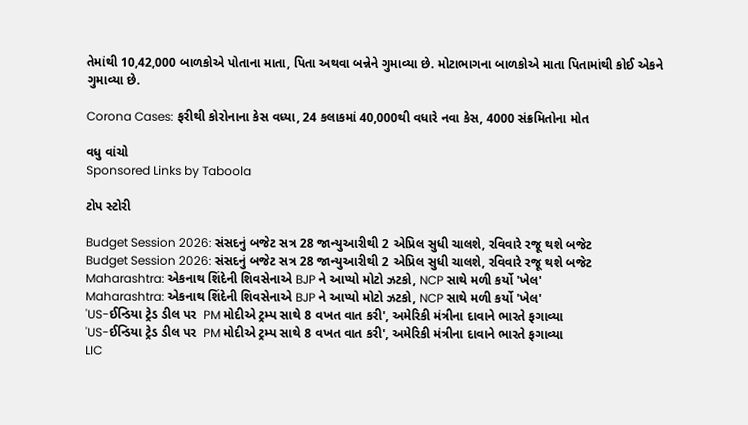તેમાંથી 10,42,000 બાળકોએ પોતાના માતા, પિતા અથવા બન્નેને ગુમાવ્યા છે. મોટાભાગના બાળકોએ માતા પિતામાંથી કોઈ એકને ગુમાવ્યા છે.

Corona Cases: ફરીથી કોરોનાના કેસ વધ્યા, 24 કલાકમાં 40,000થી વધારે નવા કેસ, 4000 સંક્રમિતોના મોત

વધુ વાંચો
Sponsored Links by Taboola

ટોપ સ્ટોરી

Budget Session 2026: સંસદનું બજેટ સત્ર 28 જાન્યુઆરીથી 2 એપ્રિલ સુધી ચાલશે, રવિવારે રજૂ થશે બજેટ
Budget Session 2026: સંસદનું બજેટ સત્ર 28 જાન્યુઆરીથી 2 એપ્રિલ સુધી ચાલશે, રવિવારે રજૂ થશે બજેટ
Maharashtra: એકનાથ શિંદેની શિવસેનાએ BJP ને આપ્યો મોટો ઝટકો, NCP સાથે મળી કર્યો 'ખેલ'
Maharashtra: એકનાથ શિંદેની શિવસેનાએ BJP ને આપ્યો મોટો ઝટકો, NCP સાથે મળી કર્યો 'ખેલ'
'US-ઈન્ડિયા ટ્રેડ ડીલ પર  PM મોદીએ ટ્રમ્પ સાથે 8 વખત વાત કરી', અમેરિકી મંત્રીના દાવાને ભારતે ફગાવ્યા
'US-ઈન્ડિયા ટ્રેડ ડીલ પર  PM મોદીએ ટ્રમ્પ સાથે 8 વખત વાત કરી', અમેરિકી મંત્રીના દાવાને ભારતે ફગાવ્યા
LIC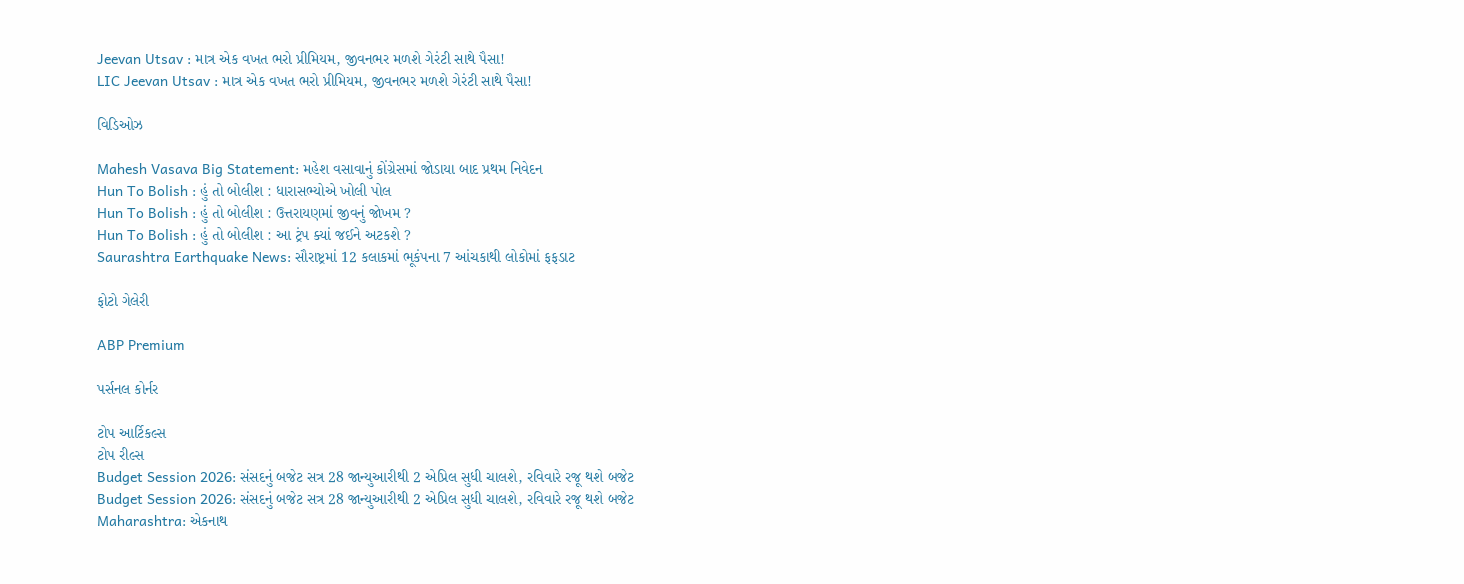Jeevan Utsav : માત્ર એક વખત ભરો પ્રીમિયમ, જીવનભર મળશે ગેરંટી સાથે પૈસા!
LIC Jeevan Utsav : માત્ર એક વખત ભરો પ્રીમિયમ, જીવનભર મળશે ગેરંટી સાથે પૈસા!

વિડિઓઝ

Mahesh Vasava Big Statement: મહેશ વસાવાનું કોંગ્રેસમાં જોડાયા બાદ પ્રથમ નિવેદન
Hun To Bolish : હું તો બોલીશ : ધારાસભ્યોએ ખોલી પોલ
Hun To Bolish : હું તો બોલીશ : ઉત્તરાયણમાં જીવનું જોખમ ?
Hun To Bolish : હું તો બોલીશ : આ ટ્રંપ ક્યાં જઈને અટકશે ?
Saurashtra Earthquake News: સૌરાષ્ટ્રમાં 12 કલાકમાં ભૂકંપના 7 આંચકાથી લોકોમાં ફફડાટ

ફોટો ગેલેરી

ABP Premium

પર્સનલ કોર્નર

ટોપ આર્ટિકલ્સ
ટોપ રીલ્સ
Budget Session 2026: સંસદનું બજેટ સત્ર 28 જાન્યુઆરીથી 2 એપ્રિલ સુધી ચાલશે, રવિવારે રજૂ થશે બજેટ
Budget Session 2026: સંસદનું બજેટ સત્ર 28 જાન્યુઆરીથી 2 એપ્રિલ સુધી ચાલશે, રવિવારે રજૂ થશે બજેટ
Maharashtra: એકનાથ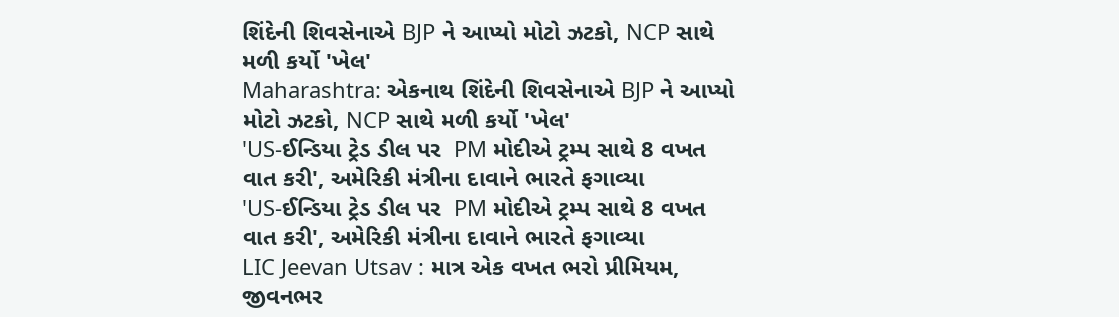શિંદેની શિવસેનાએ BJP ને આપ્યો મોટો ઝટકો, NCP સાથે મળી કર્યો 'ખેલ'
Maharashtra: એકનાથ શિંદેની શિવસેનાએ BJP ને આપ્યો મોટો ઝટકો, NCP સાથે મળી કર્યો 'ખેલ'
'US-ઈન્ડિયા ટ્રેડ ડીલ પર  PM મોદીએ ટ્રમ્પ સાથે 8 વખત વાત કરી', અમેરિકી મંત્રીના દાવાને ભારતે ફગાવ્યા
'US-ઈન્ડિયા ટ્રેડ ડીલ પર  PM મોદીએ ટ્રમ્પ સાથે 8 વખત વાત કરી', અમેરિકી મંત્રીના દાવાને ભારતે ફગાવ્યા
LIC Jeevan Utsav : માત્ર એક વખત ભરો પ્રીમિયમ, જીવનભર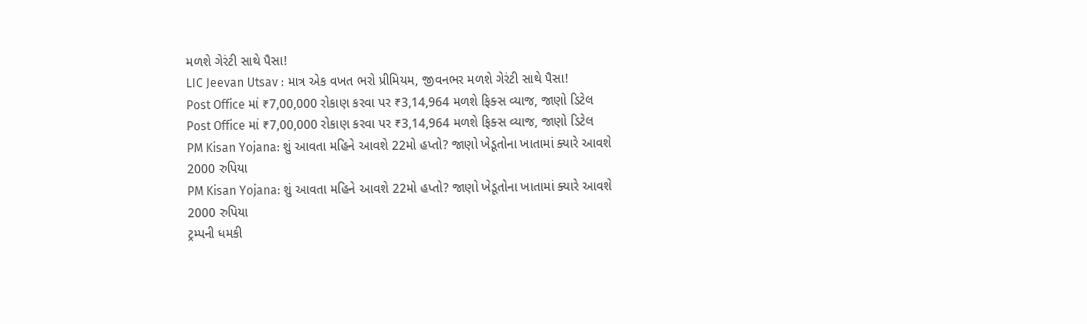મળશે ગેરંટી સાથે પૈસા!
LIC Jeevan Utsav : માત્ર એક વખત ભરો પ્રીમિયમ, જીવનભર મળશે ગેરંટી સાથે પૈસા!
Post Office માં ₹7,00,000 રોકાણ કરવા પર ₹3,14,964 મળશે ફિક્સ વ્યાજ, જાણો ડિટેલ
Post Office માં ₹7,00,000 રોકાણ કરવા પર ₹3,14,964 મળશે ફિક્સ વ્યાજ, જાણો ડિટેલ
PM Kisan Yojana: શું આવતા મહિને આવશે 22મો હપ્તો? જાણો ખેડૂતોના ખાતામાં ક્યારે આવશે 2000 રુપિયા
PM Kisan Yojana: શું આવતા મહિને આવશે 22મો હપ્તો? જાણો ખેડૂતોના ખાતામાં ક્યારે આવશે 2000 રુપિયા
ટ્રમ્પની ધમકી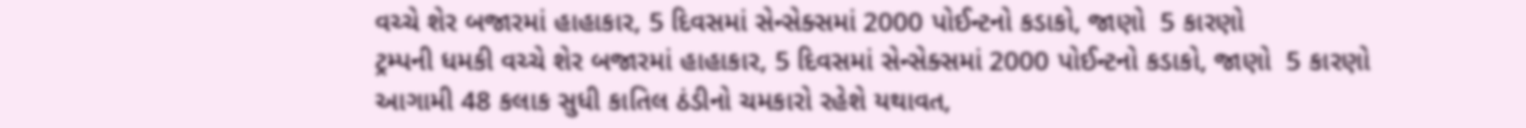વચ્ચે શેર બજારમાં હાહાકાર, 5 દિવસમાં સેન્સેક્સમાં 2000 પોઈન્ટનો કડાકો, જાણો  5 કારણો
ટ્રમ્પની ધમકી વચ્ચે શેર બજારમાં હાહાકાર, 5 દિવસમાં સેન્સેક્સમાં 2000 પોઈન્ટનો કડાકો, જાણો  5 કારણો
આગામી 48 કલાક સુધી કાતિલ ઠંડીનો ચમકારો રહેશે યથાવત,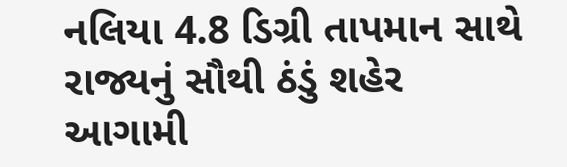નલિયા 4.8 ડિગ્રી તાપમાન સાથે રાજ્યનું સૌથી ઠંડું શહેર
આગામી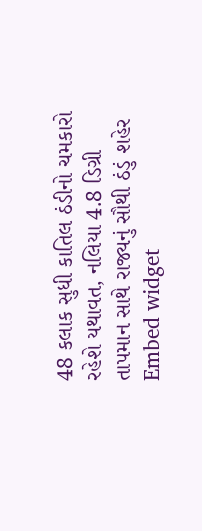48 કલાક સુધી કાતિલ ઠંડીનો ચમકારો રહેશે યથાવત, નલિયા 4.8 ડિગ્રી તાપમાન સાથે રાજ્યનું સૌથી ઠંડું શહેર
Embed widget